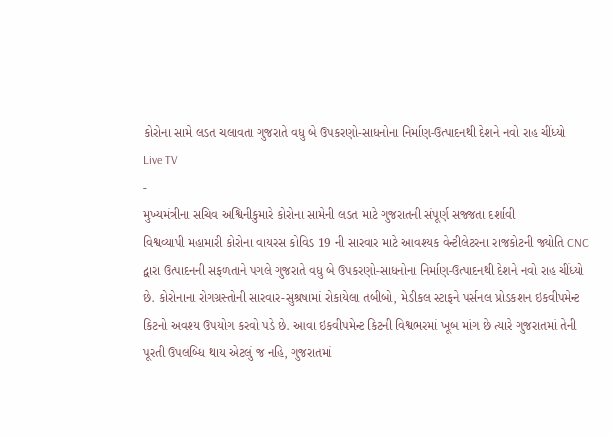કોરોના સામે લડત ચલાવતા ગુજરાતે વધુ બે ઉપકરણો-સાધનોના નિર્માણ-ઉત્પાદનથી દેશને નવો રાહ ચીંધ્યો
Live TV
-
મુખ્યમંત્રીના સચિવ અશ્વિનીકુમારે કોરોના સામેની લડત માટે ગુજરાતની સંપૂર્ણ સજ્જતા દર્શાવી
વિશ્વવ્યાપી મહામારી કોરોના વાયરસ કોવિડ 19 ની સારવાર માટે આવશ્યક વેન્ટીલેટરના રાજકોટની જ્યોતિ CNC દ્વારા ઉત્પાદનની સફળતાને પગલે ગુજરાતે વધુ બે ઉપકરણો-સાધનોના નિર્માણ-ઉત્પાદનથી દેશને નવો રાહ ચીંધ્યો છે. કોરોનાના રોગગ્રસ્તોની સારવાર-સુશ્રષામાં રોકાયેલા તબીબો, મેડીકલ સ્ટાફને પર્સનલ પ્રોડકશન ઇકવીપમેન્ટ કિટનો અવશ્ય ઉપયોગ કરવો પડે છે. આવા ઇકવીપમેન્ટ કિટની વિશ્વભરમાં ખૂબ માંગ છે ત્યારે ગુજરાતમાં તેની પૂરતી ઉપલબ્ધિ થાય એટલું જ નહિ, ગુજરાતમાં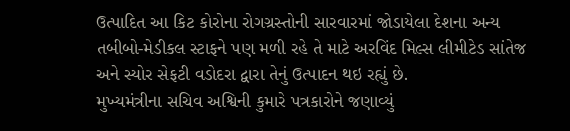ઉત્પાદિત આ કિટ કોરોના રોગગ્રસ્તોની સારવારમાં જોડાયેલા દેશના અન્ય તબીબો-મેડીકલ સ્ટાફને પણ મળી રહે તે માટે અરવિંદ મિલ્સ લીમીટેડ સાંતેજ અને સ્યોર સેફટી વડોદરા દ્વારા તેનું ઉત્પાદન થઇ રહ્યું છે.
મુખ્યમંત્રીના સચિવ અશ્વિની કુમારે પત્રકારોને જણાવ્યું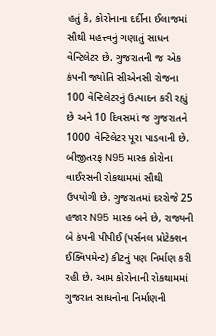હતું કે, કોરોનાના દર્દીના ઈલાજમાં સૌથી મહત્ત્વનું ગણાતું સાધન વેન્ટિલેટર છે. ગુજરાતની જ એક કંપની જ્યોતિ સીએનસી રોજના 100 વેન્ટિલેટરનું ઉત્પાદન કરી રહ્યું છે અને 10 દિવસમાં જ ગુજરાતને 1000 વેન્ટિલેટર પૂરા પાડવાની છે. બીજીતરફ N95 માસ્ક કોરોના વાઈરસની રોકથામમાં સૌથી ઉપયોગી છે. ગુજરાતમાં દરરોજે 25 હજાર N95 માસ્ક બને છે, રાજ્યની બે કંપની પીપીઈ (પર્સનલ પ્રોટેક્શન ઈક્વિપમેન્ટ) કીટનું પણ નિર્માણ કરી રહી છે. આમ કોરોનાની રોકથામમાં ગુજરાત સાધનોના નિર્માણની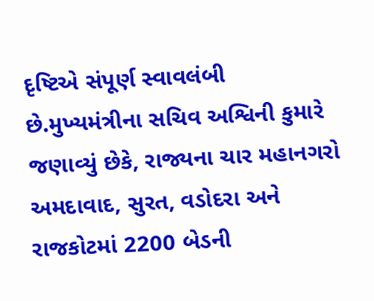દૃષ્ટિએ સંપૂર્ણ સ્વાવલંબી છે.મુખ્યમંત્રીના સચિવ અશ્વિની કુમારે જણાવ્યું છેકે, રાજ્યના ચાર મહાનગરો અમદાવાદ, સુરત, વડોદરા અને રાજકોટમાં 2200 બેડની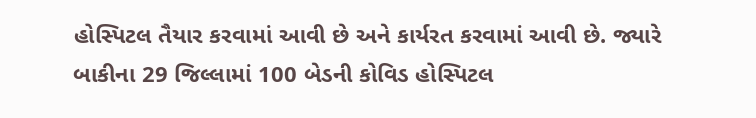હોસ્પિટલ તૈયાર કરવામાં આવી છે અને કાર્યરત કરવામાં આવી છે. જ્યારે બાકીના 29 જિલ્લામાં 100 બેડની કોવિડ હોસ્પિટલ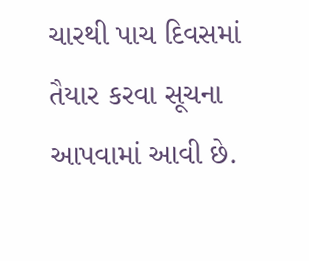ચારથી પાચ દિવસમાં તૈયાર કરવા સૂચના આપવામાં આવી છે.